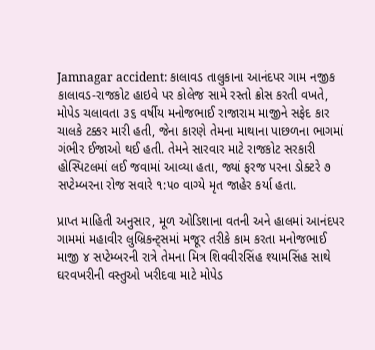Jamnagar accident: કાલાવડ તાલુકાના આનંદપર ગામ નજીક કાલાવડ-રાજકોટ હાઇવે પર કોલેજ સામે રસ્તો ક્રોસ કરતી વખતે, મોપેડ ચલાવતા ૩૬ વર્ષીય મનોજભાઈ રાજારામ માજીને સફેદ કાર ચાલકે ટક્કર મારી હતી, જેના કારણે તેમના માથાના પાછળના ભાગમાં ગંભીર ઈજાઓ થઈ હતી. તેમને સારવાર માટે રાજકોટ સરકારી હોસ્પિટલમાં લઈ જવામાં આવ્યા હતા, જ્યાં ફરજ પરના ડોક્ટરે ૭ સપ્ટેમ્બરના રોજ સવારે ૧:૫૦ વાગ્યે મૃત જાહેર કર્યા હતા.

પ્રાપ્ત માહિતી અનુસાર, મૂળ ઓડિશાના વતની અને હાલમાં આનંદપર ગામમાં મહાવીર લુબ્રિકન્ટ્સમાં મજૂર તરીકે કામ કરતા મનોજભાઈ માજી ૪ સપ્ટેમ્બરની રાત્રે તેમના મિત્ર શિવવીરસિંહ શ્યામસિંહ સાથે ઘરવખરીની વસ્તુઓ ખરીદવા માટે મોપેડ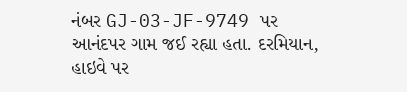નંબર GJ-03-JF-9749 પર આનંદપર ગામ જઈ રહ્યા હતા. દરમિયાન, હાઇવે પર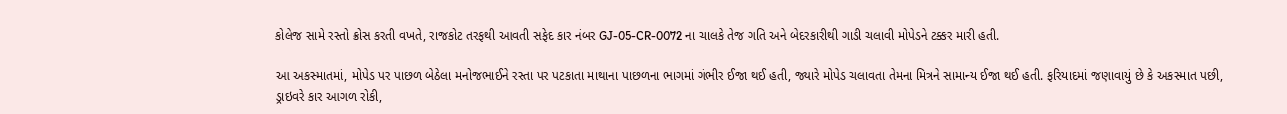કોલેજ સામે રસ્તો ક્રોસ કરતી વખતે, રાજકોટ તરફથી આવતી સફેદ કાર નંબર GJ-05-CR-0072 ના ચાલકે તેજ ગતિ અને બેદરકારીથી ગાડી ચલાવી મોપેડને ટક્કર મારી હતી.

આ અકસ્માતમાં, મોપેડ પર પાછળ બેઠેલા મનોજભાઈને રસ્તા પર પટકાતા માથાના પાછળના ભાગમાં ગંભીર ઈજા થઈ હતી, જ્યારે મોપેડ ચલાવતા તેમના મિત્રને સામાન્ય ઈજા થઈ હતી. ફરિયાદમાં જણાવાયું છે કે અકસ્માત પછી, ડ્રાઇવરે કાર આગળ રોકી,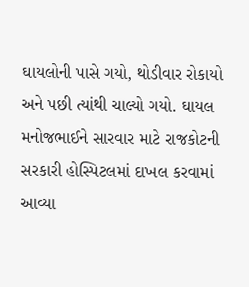ઘાયલોની પાસે ગયો, થોડીવાર રોકાયો અને પછી ત્યાંથી ચાલ્યો ગયો. ઘાયલ મનોજભાઈને સારવાર માટે રાજકોટની સરકારી હોસ્પિટલમાં દાખલ કરવામાં આવ્યા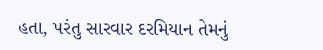હતા, પરંતુ સારવાર દરમિયાન તેમનું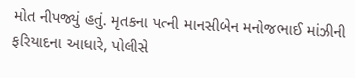મોત નીપજ્યું હતું. મૃતકના પત્ની માનસીબેન મનોજભાઈ માંઝીની ફરિયાદના આધારે, પોલીસે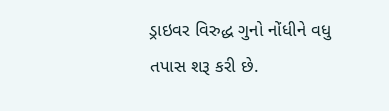ડ્રાઇવર વિરુદ્ધ ગુનો નોંધીને વધુ તપાસ શરૂ કરી છે.